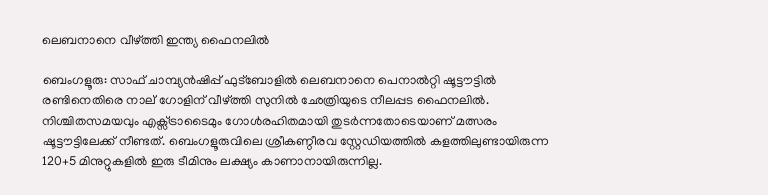ലെബനാനെ വീഴ്ത്തി ഇന്ത്യ ഫൈനലില്‍

ബെംഗളൂരു: സാഫ് ചാമ്പ്യന്‍ഷിപ്പ് ഫുട്‌ബോളില്‍ ലെബനാനെ പെനാല്‍റ്റി ഷൂട്ടൗട്ടില്‍ രണ്ടിനെതിരെ നാല് ഗോളിന് വീഴ്ത്തി സുനില്‍ ഛേത്രിയുടെ നീലപ്പട ഫൈനലില്‍. നിശ്ചിതസമയവും എക്സ്ട്രാടൈമും ഗോള്‍രഹിതമായി തുടര്‍ന്നതോടെയാണ് മത്സരം ഷൂട്ടൗട്ടിലേക്ക് നീണ്ടത്. ബെംഗളൂരുവിലെ ശ്രീകണ്ഠീരവ സ്റ്റേഡിയത്തില്‍ കളത്തിലുണ്ടായിരുന്ന 120+5 മിനുറ്റുകളില്‍ ഇരു ടീമിനും ലക്ഷ്യം കാണാനായിരുന്നില്ല.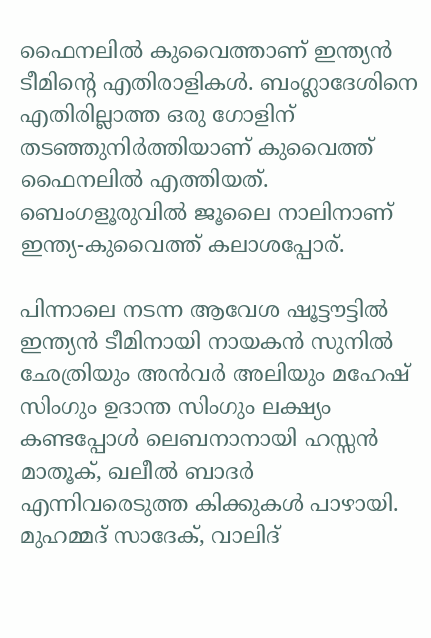ഫൈനലില്‍ കുവൈത്താണ് ഇന്ത്യന്‍ ടീമിന്റെ എതിരാളികള്‍. ബംഗ്ലാദേശിനെ എതിരില്ലാത്ത ഒരു ഗോളിന് തടഞ്ഞുനിര്‍ത്തിയാണ് കുവൈത്ത് ഫൈനലില്‍ എത്തിയത്. ബെംഗളൂരുവില്‍ ജൂലൈ നാലിനാണ് ഇന്ത്യ-കുവൈത്ത് കലാശപ്പോര്.

പിന്നാലെ നടന്ന ആവേശ ഷൂട്ടൗട്ടില്‍ ഇന്ത്യന്‍ ടീമിനായി നായകന്‍ സുനില്‍ ഛേത്രിയും അന്‍വര്‍ അലിയും മഹേഷ് സിംഗും ഉദാന്ത സിംഗും ലക്ഷ്യം കണ്ടപ്പോള്‍ ലെബനാനായി ഹസ്സന്‍ മാതൂക്, ഖലീല്‍ ബാദര്‍ എന്നിവരെടുത്ത കിക്കുകള്‍ പാഴായി. മുഹമ്മദ് സാദേക്, വാലിദ്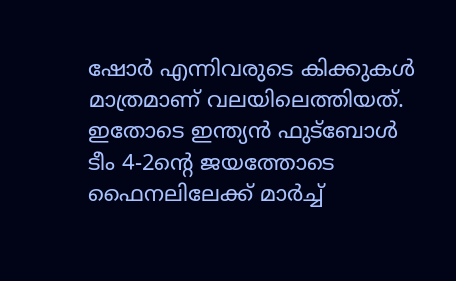ഷോര്‍ എന്നിവരുടെ കിക്കുകള്‍ മാത്രമാണ് വലയിലെത്തിയത്. ഇതോടെ ഇന്ത്യന്‍ ഫുട്‌ബോള്‍ ടീം 4-2ന്റെ ജയത്തോടെ ഫൈനലിലേക്ക് മാര്‍ച്ച്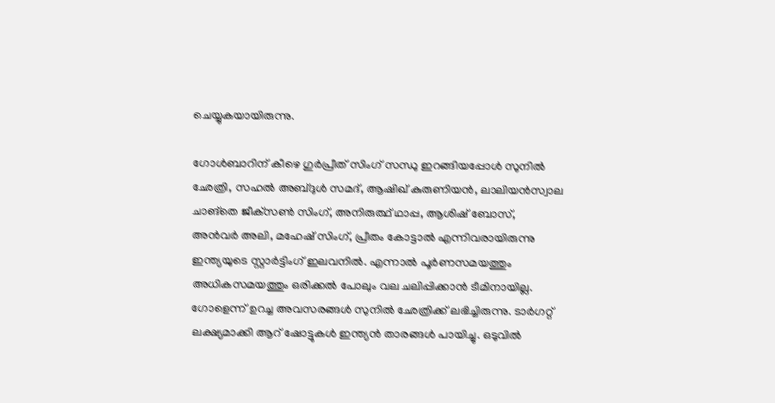ചെയ്യുകയായിരുന്നു.

ഗോള്‍ബാറിന് കീഴെ ഗുര്‍പ്രീത് സിംഗ് സന്ധു ഇറങ്ങിയപ്പോള്‍ സുനില്‍ ഛേത്രി, സഹല്‍ അബ്ദുള്‍ സമദ്, ആഷിഖ് കുരുണിയന്‍, ലാലിയന്‍സ്വാല ചാങ്‌തെ ജീക്‌സണ്‍ സിംഗ്, അനിരുത്ഥ് ഥാപ്പ, ആശിഷ് ബോസ്, അന്‍വര്‍ അലി, മഹേഷ് സിംഗ്, പ്രീതം കോട്ടാല്‍ എന്നിവരായിരുന്നു ഇന്ത്യയുടെ സ്റ്റാര്‍ട്ടിംഗ് ഇലവനില്‍. എന്നാല്‍ പൂര്‍ണസമയത്തും അധികസമയത്തും ഒരിക്കല്‍ പോലും വല ചലിപ്പിക്കാന്‍ ടീമിനായില്ല. ഗോളെന്ന് ഉറച്ച അവസരങ്ങള്‍ സുനില്‍ ഛേത്രിക്ക് ലഭിച്ചിരുന്നു. ടാര്‍ഗറ്റ് ലക്ഷ്യമാക്കി ആറ് ഷോട്ടുകള്‍ ഇന്ത്യന്‍ താരങ്ങള്‍ പായിച്ചു. ഒടുവില്‍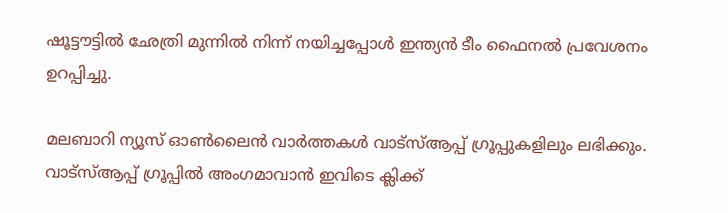ഷൂട്ടൗട്ടില്‍ ഛേത്രി മുന്നില്‍ നിന്ന് നയിച്ചപ്പോള്‍ ഇന്ത്യന്‍ ടീം ഫൈനല്‍ പ്രവേശനം ഉറപ്പിച്ചു.

മലബാറി ന്യൂസ് ഓണ്‍ലൈന്‍ വാര്‍ത്തകള്‍ വാട്‌സ്ആപ്പ് ഗ്രൂപ്പുകളിലും ലഭിക്കും. വാട്‌സ്ആപ്പ് ഗ്രൂപ്പില്‍ അംഗമാവാന്‍ ഇവിടെ ക്ലിക്ക്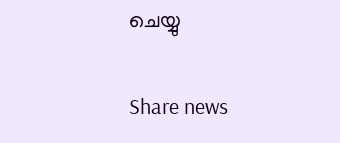ചെയ്യു

Share news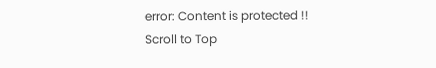error: Content is protected !!
Scroll to Top